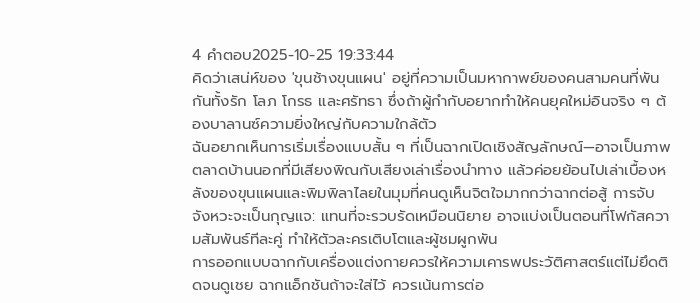4 คำตอบ2025-10-25 19:33:44
คิดว่าเสน่ห์ของ 'ขุนช้างขุนแผน' อยู่ที่ความเป็นมหากาพย์ของคนสามคนที่พันกันทั้งรัก โลภ โกรธ และศรัทธา ซึ่งถ้าผู้กำกับอยากทำให้คนยุคใหม่อินจริง ๆ ต้องบาลานซ์ความยิ่งใหญ่กับความใกล้ตัว
ฉันอยากเห็นการเริ่มเรื่องแบบสั้น ๆ ที่เป็นฉากเปิดเชิงสัญลักษณ์—อาจเป็นภาพตลาดบ้านนอกที่มีเสียงพิณกับเสียงเล่าเรื่องนำทาง แล้วค่อยย้อนไปเล่าเบื้องหลังของขุนแผนและพิมพิลาไลยในมุมที่คนดูเห็นจิตใจมากกว่าฉากต่อสู้ การจับจังหวะจะเป็นกุญแจ: แทนที่จะรวบรัดเหมือนนิยาย อาจแบ่งเป็นตอนที่โฟกัสความสัมพันธ์ทีละคู่ ทำให้ตัวละครเติบโตและผู้ชมผูกพัน
การออกแบบฉากกับเครื่องแต่งกายควรให้ความเคารพประวัติศาสตร์แต่ไม่ยึดติดจนดูเชย ฉากแอ็กชันถ้าจะใส่ไว้ ควรเน้นการต่อ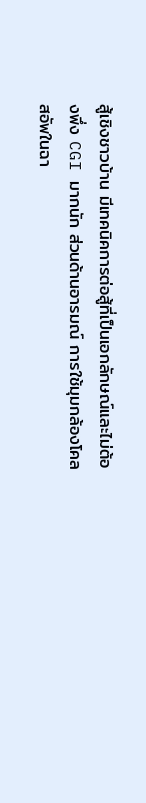สู้เชิงชาวบ้าน มีเทคนิคการต่อสู้ที่เป็นเอกลักษณ์และไม่ต้องพึ่ง CGI มากนัก ส่วนด้านอารมณ์ การใช้มุมกล้องโคลสอัพในฉา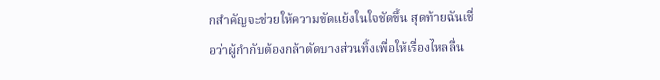กสำคัญจะช่วยให้ความขัดแย้งในใจชัดขึ้น สุดท้ายฉันเชื่อว่าผู้กำกับต้องกล้าตัดบางส่วนทิ้งเพื่อให้เรื่องไหลลื่น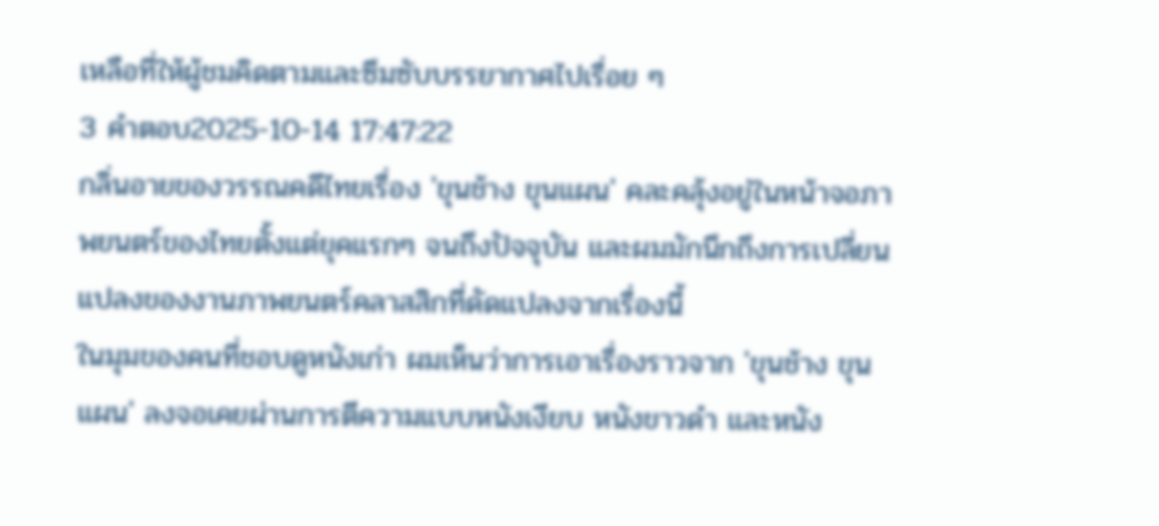เหลือที่ให้ผู้ชมคิดตามและซึมซับบรรยากาศไปเรื่อย ๆ
3 คำตอบ2025-10-14 17:47:22
กลิ่นอายของวรรณคดีไทยเรื่อง 'ขุนช้าง ขุนแผน' คละคลุ้งอยู่ในหน้าจอภาพยนตร์ของไทยตั้งแต่ยุคแรกๆ จนถึงปัจจุบัน และผมมักนึกถึงการเปลี่ยนแปลงของงานภาพยนตร์คลาสสิกที่ดัดแปลงจากเรื่องนี้
ในมุมของคนที่ชอบดูหนังเก่า ผมเห็นว่าการเอาเรื่องราวจาก 'ขุนช้าง ขุนแผน' ลงจอเคยผ่านการตีความแบบหนังเงียบ หนังขาวดำ และหนัง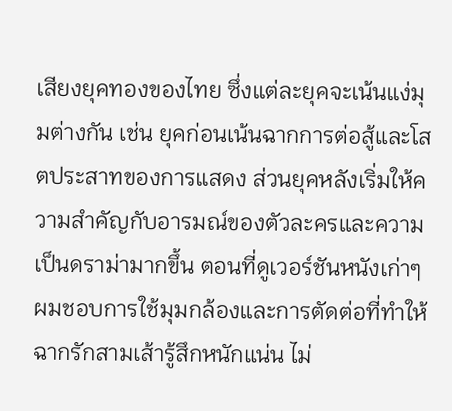เสียงยุคทองของไทย ซึ่งแต่ละยุคจะเน้นแง่มุมต่างกัน เช่น ยุคก่อนเน้นฉากการต่อสู้และโสตประสาทของการแสดง ส่วนยุคหลังเริ่มให้ความสำคัญกับอารมณ์ของตัวละครและความเป็นดราม่ามากขึ้น ตอนที่ดูเวอร์ชันหนังเก่าๆ ผมชอบการใช้มุมกล้องและการตัดต่อที่ทำให้ฉากรักสามเส้ารู้สึกหนักแน่น ไม่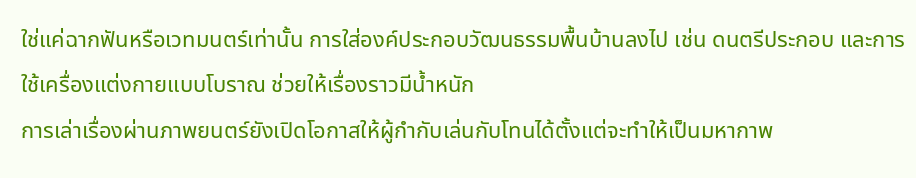ใช่แค่ฉากฟันหรือเวทมนตร์เท่านั้น การใส่องค์ประกอบวัฒนธรรมพื้นบ้านลงไป เช่น ดนตรีประกอบ และการใช้เครื่องแต่งกายแบบโบราณ ช่วยให้เรื่องราวมีน้ำหนัก
การเล่าเรื่องผ่านภาพยนตร์ยังเปิดโอกาสให้ผู้กำกับเล่นกับโทนได้ตั้งแต่จะทำให้เป็นมหากาพ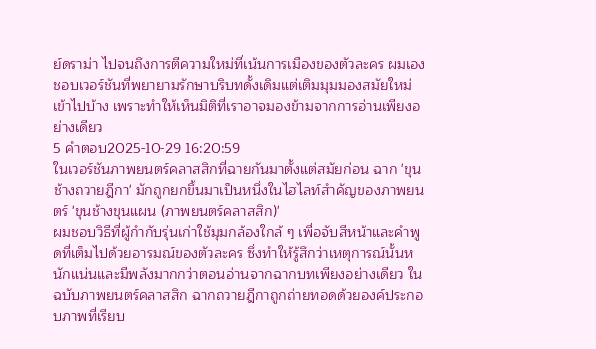ย์ดราม่า ไปจนถึงการตีความใหม่ที่เน้นการเมืองของตัวละคร ผมเองชอบเวอร์ชันที่พยายามรักษาบริบทดั้งเดิมแต่เติมมุมมองสมัยใหม่เข้าไปบ้าง เพราะทำให้เห็นมิติที่เราอาจมองข้ามจากการอ่านเพียงอย่างเดียว
5 คำตอบ2025-10-29 16:20:59
ในเวอร์ชันภาพยนตร์คลาสสิกที่ฉายกันมาตั้งแต่สมัยก่อน ฉาก 'ขุนช้างถวายฎีกา' มักถูกยกขึ้นมาเป็นหนึ่งในไฮไลท์สำคัญของภาพยนตร์ 'ขุนช้างขุนแผน (ภาพยนตร์คลาสสิก)'
ผมชอบวิธีที่ผู้กำกับรุ่นเก่าใช้มุมกล้องใกล้ ๆ เพื่อจับสีหน้าและคำพูดที่เต็มไปด้วยอารมณ์ของตัวละคร ซึ่งทำให้รู้สึกว่าเหตุการณ์นั้นหนักแน่นและมีพลังมากกว่าตอนอ่านจากฉากบทเพียงอย่างเดียว ในฉบับภาพยนตร์คลาสสิก ฉากถวายฎีกาถูกถ่ายทอดด้วยองค์ประกอบภาพที่เรียบ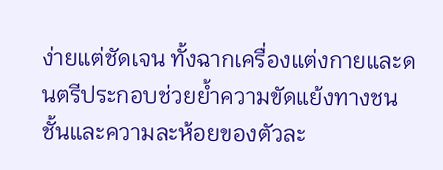ง่ายแต่ชัดเจน ทั้งฉากเครื่องแต่งกายและดนตรีประกอบช่วยย้ำความขัดแย้งทางชนชั้นและความละห้อยของตัวละ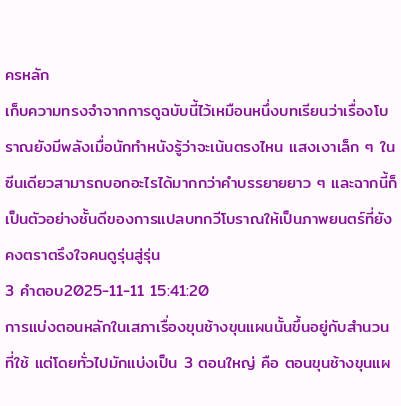ครหลัก
เก็บความทรงจำจากการดูฉบับนี้ไว้เหมือนหนึ่งบทเรียนว่าเรื่องโบราณยังมีพลังเมื่อนักทำหนังรู้ว่าจะเน้นตรงไหน แสงเงาเล็ก ๆ ในซีนเดียวสามารถบอกอะไรได้มากกว่าคำบรรยายยาว ๆ และฉากนี้ก็เป็นตัวอย่างชั้นดีของการแปลบทกวีโบราณให้เป็นภาพยนตร์ที่ยังคงตราตรึงใจคนดูรุ่นสู่รุ่น
3 คำตอบ2025-11-11 15:41:20
การแบ่งตอนหลักในเสภาเรื่องขุนช้างขุนแผนนั้นขึ้นอยู่กับสำนวนที่ใช้ แต่โดยทั่วไปมักแบ่งเป็น 3 ตอนใหญ่ คือ ตอนขุนช้างขุนแผ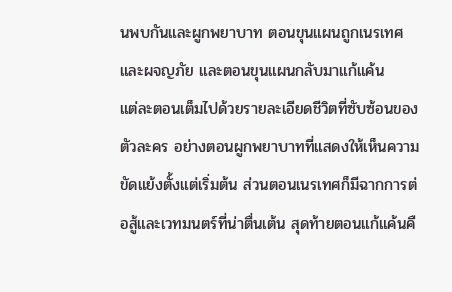นพบกันและผูกพยาบาท ตอนขุนแผนถูกเนรเทศและผจญภัย และตอนขุนแผนกลับมาแก้แค้น
แต่ละตอนเต็มไปด้วยรายละเอียดชีวิตที่ซับซ้อนของตัวละคร อย่างตอนผูกพยาบาทที่แสดงให้เห็นความขัดแย้งตั้งแต่เริ่มต้น ส่วนตอนเนรเทศก็มีฉากการต่อสู้และเวทมนตร์ที่น่าตื่นเต้น สุดท้ายตอนแก้แค้นคื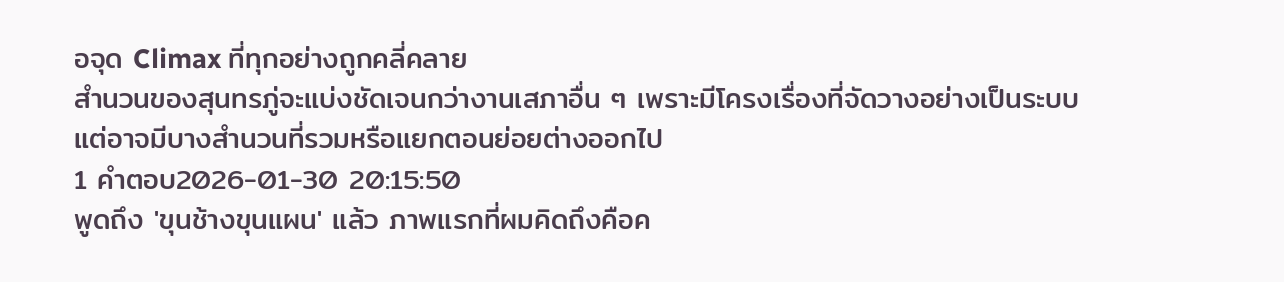อจุด Climax ที่ทุกอย่างถูกคลี่คลาย
สำนวนของสุนทรภู่จะแบ่งชัดเจนกว่างานเสภาอื่น ๆ เพราะมีโครงเรื่องที่จัดวางอย่างเป็นระบบ แต่อาจมีบางสำนวนที่รวมหรือแยกตอนย่อยต่างออกไป
1 คำตอบ2026-01-30 20:15:50
พูดถึง 'ขุนช้างขุนแผน' แล้ว ภาพแรกที่ผมคิดถึงคือค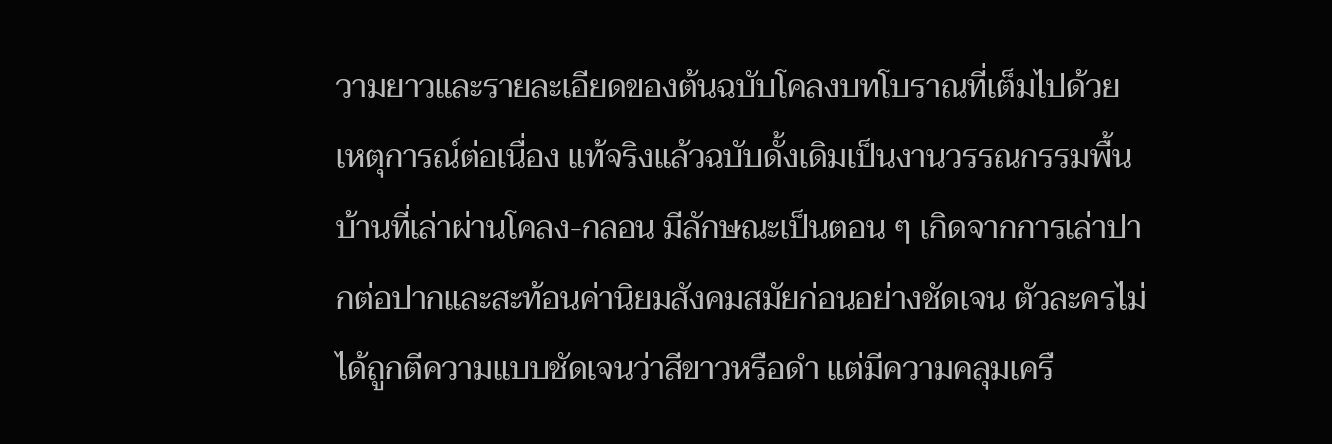วามยาวและรายละเอียดของต้นฉบับโคลงบทโบราณที่เต็มไปด้วยเหตุการณ์ต่อเนื่อง แท้จริงแล้วฉบับดั้งเดิมเป็นงานวรรณกรรมพื้นบ้านที่เล่าผ่านโคลง-กลอน มีลักษณะเป็นตอน ๆ เกิดจากการเล่าปากต่อปากและสะท้อนค่านิยมสังคมสมัยก่อนอย่างชัดเจน ตัวละครไม่ได้ถูกตีความแบบชัดเจนว่าสีขาวหรือดำ แต่มีความคลุมเครื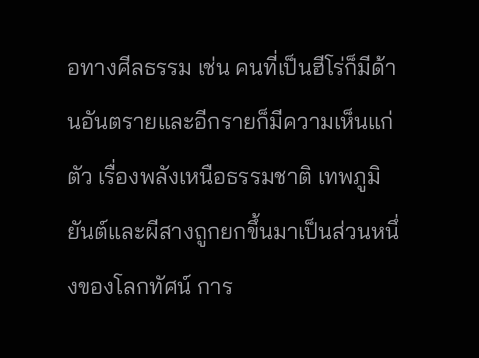อทางศีลธรรม เช่น คนที่เป็นฮีโร่ก็มีด้านอันตรายและอีกรายก็มีความเห็นแก่ตัว เรื่องพลังเหนือธรรมชาติ เทพภูมิยันต์และผีสางถูกยกขึ้นมาเป็นส่วนหนึ่งของโลกทัศน์ การ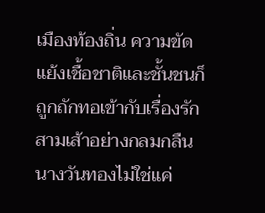เมืองท้องถิ่น ความขัดแย้งเชื้อชาติและชั้นชนก็ถูกถักทอเข้ากับเรื่องรักสามเส้าอย่างกลมกลืน นางวันทองไม่ใช่แค่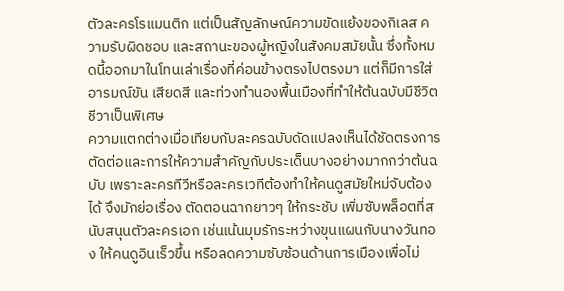ตัวละครโรแมนติก แต่เป็นสัญลักษณ์ความขัดแย้งของกิเลส ความรับผิดชอบ และสถานะของผู้หญิงในสังคมสมัยนั้น ซึ่งทั้งหมดนี้ออกมาในโทนเล่าเรื่องที่ค่อนข้างตรงไปตรงมา แต่ก็มีการใส่อารมณ์ขัน เสียดสี และท่วงทำนองพื้นเมืองที่ทำให้ต้นฉบับมีชีวิตชีวาเป็นพิเศษ
ความแตกต่างเมื่อเทียบกับละครฉบับดัดแปลงเห็นได้ชัดตรงการตัดต่อและการให้ความสำคัญกับประเด็นบางอย่างมากกว่าต้นฉบับ เพราะละครทีวีหรือละครเวทีต้องทำให้คนดูสมัยใหม่จับต้องได้ จึงมักย่อเรื่อง ตัดตอนฉากยาวๆ ให้กระชับ เพิ่มซับพล็อตที่สนับสนุนตัวละครเอก เช่นเน้นมุมรักระหว่างขุนแผนกับนางวันทอง ให้คนดูอินเร็วขึ้น หรือลดความซับซ้อนด้านการเมืองเพื่อไม่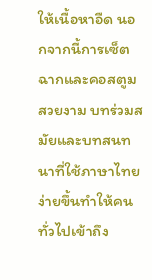ให้เนื้อหาอืด นอกจากนี้การเซ็ตฉากและคอสตูมสวยงาม บทร่วมสมัยและบทสนทนาที่ใช้ภาษาไทยง่ายขึ้นทำให้คนทั่วไปเข้าถึง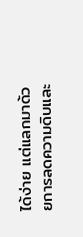ได้ง่าย แต่แลกมาด้วยการลดความดิบและ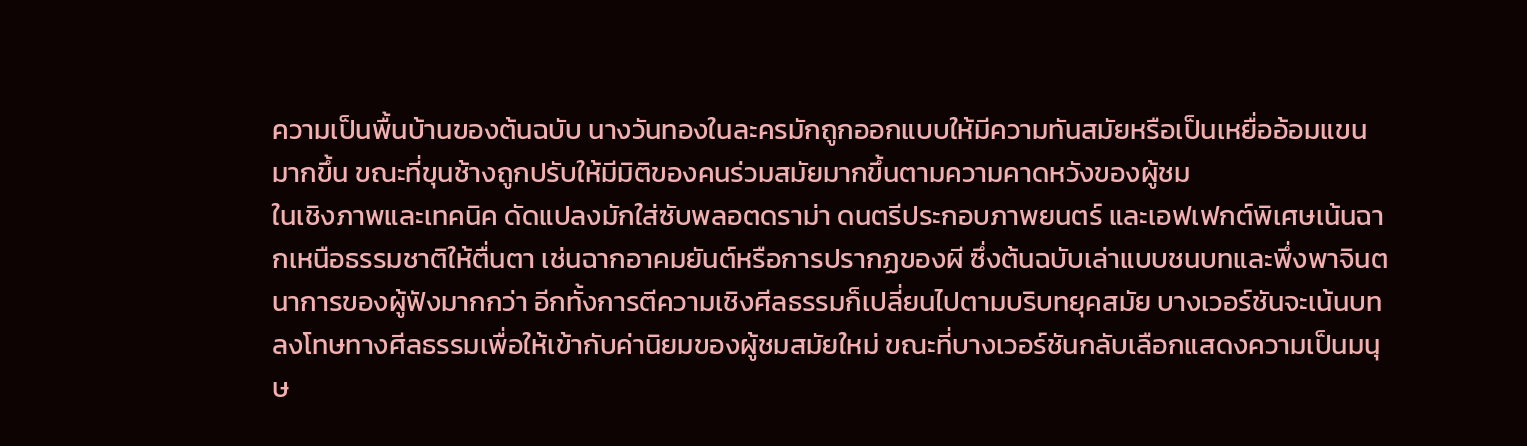ความเป็นพื้นบ้านของต้นฉบับ นางวันทองในละครมักถูกออกแบบให้มีความทันสมัยหรือเป็นเหยื่ออ้อมแขนมากขึ้น ขณะที่ขุนช้างถูกปรับให้มีมิติของคนร่วมสมัยมากขึ้นตามความคาดหวังของผู้ชม
ในเชิงภาพและเทคนิค ดัดแปลงมักใส่ซับพลอตดราม่า ดนตรีประกอบภาพยนตร์ และเอฟเฟกต์พิเศษเน้นฉากเหนือธรรมชาติให้ตื่นตา เช่นฉากอาคมยันต์หรือการปรากฏของผี ซึ่งต้นฉบับเล่าแบบชนบทและพึ่งพาจินตนาการของผู้ฟังมากกว่า อีกทั้งการตีความเชิงศีลธรรมก็เปลี่ยนไปตามบริบทยุคสมัย บางเวอร์ชันจะเน้นบทลงโทษทางศีลธรรมเพื่อให้เข้ากับค่านิยมของผู้ชมสมัยใหม่ ขณะที่บางเวอร์ชันกลับเลือกแสดงความเป็นมนุษ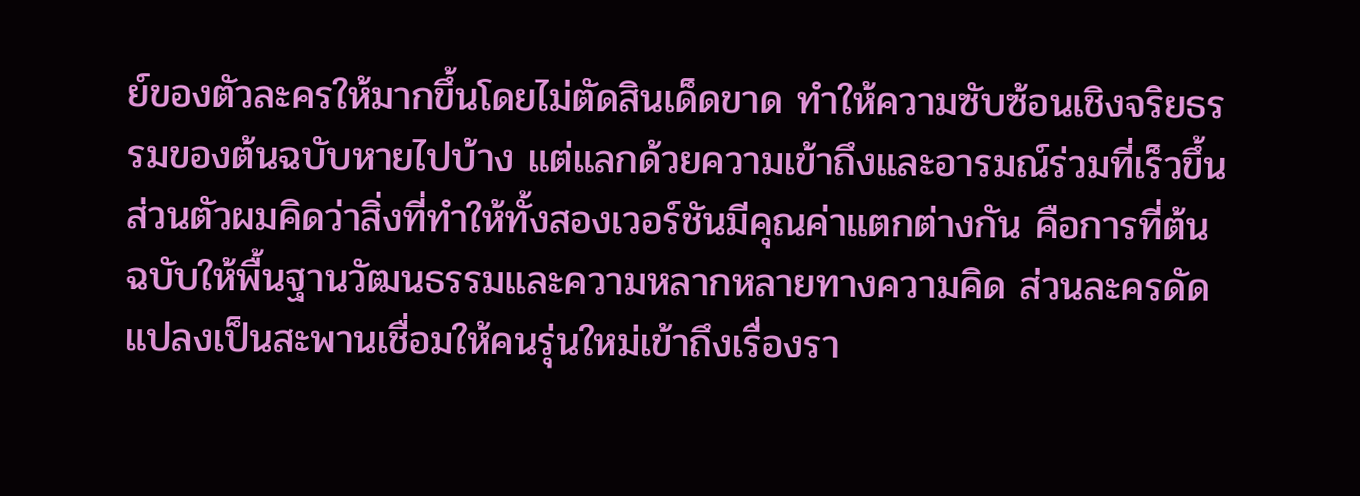ย์ของตัวละครให้มากขึ้นโดยไม่ตัดสินเด็ดขาด ทำให้ความซับซ้อนเชิงจริยธรรมของต้นฉบับหายไปบ้าง แต่แลกด้วยความเข้าถึงและอารมณ์ร่วมที่เร็วขึ้น
ส่วนตัวผมคิดว่าสิ่งที่ทำให้ทั้งสองเวอร์ชันมีคุณค่าแตกต่างกัน คือการที่ต้นฉบับให้พื้นฐานวัฒนธรรมและความหลากหลายทางความคิด ส่วนละครดัดแปลงเป็นสะพานเชื่อมให้คนรุ่นใหม่เข้าถึงเรื่องรา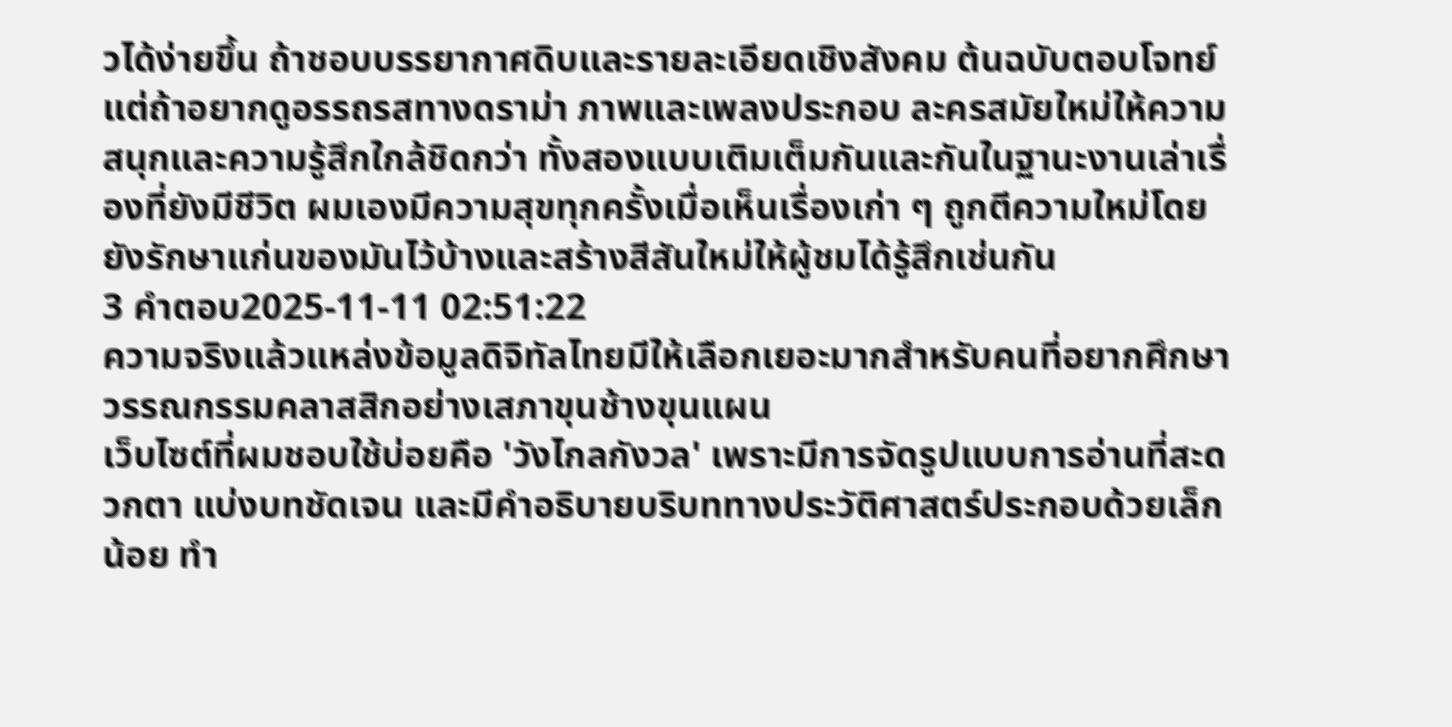วได้ง่ายขึ้น ถ้าชอบบรรยากาศดิบและรายละเอียดเชิงสังคม ต้นฉบับตอบโจทย์ แต่ถ้าอยากดูอรรถรสทางดราม่า ภาพและเพลงประกอบ ละครสมัยใหม่ให้ความสนุกและความรู้สึกใกล้ชิดกว่า ทั้งสองแบบเติมเต็มกันและกันในฐานะงานเล่าเรื่องที่ยังมีชีวิต ผมเองมีความสุขทุกครั้งเมื่อเห็นเรื่องเก่า ๆ ถูกตีความใหม่โดยยังรักษาแก่นของมันไว้บ้างและสร้างสีสันใหม่ให้ผู้ชมได้รู้สึกเช่นกัน
3 คำตอบ2025-11-11 02:51:22
ความจริงแล้วแหล่งข้อมูลดิจิทัลไทยมีให้เลือกเยอะมากสำหรับคนที่อยากศึกษาวรรณกรรมคลาสสิกอย่างเสภาขุนช้างขุนแผน
เว็บไซต์ที่ผมชอบใช้บ่อยคือ 'วังไกลกังวล' เพราะมีการจัดรูปแบบการอ่านที่สะดวกตา แบ่งบทชัดเจน และมีคำอธิบายบริบททางประวัติศาสตร์ประกอบด้วยเล็กน้อย ทำ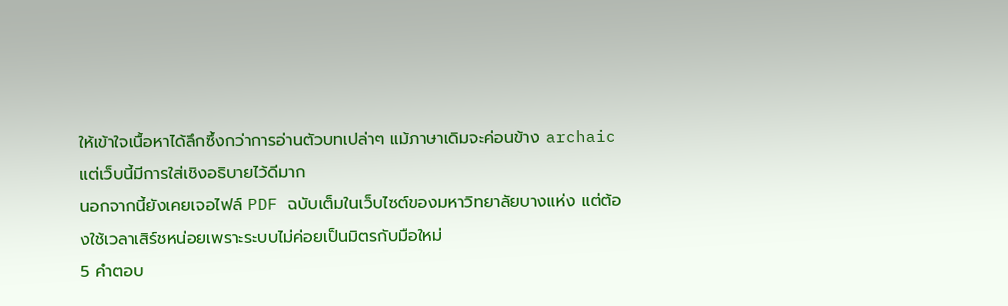ให้เข้าใจเนื้อหาได้ลึกซึ้งกว่าการอ่านตัวบทเปล่าๆ แม้ภาษาเดิมจะค่อนข้าง archaic แต่เว็บนี้มีการใส่เชิงอธิบายไว้ดีมาก
นอกจากนี้ยังเคยเจอไฟล์ PDF ฉบับเต็มในเว็บไซต์ของมหาวิทยาลัยบางแห่ง แต่ต้องใช้เวลาเสิร์ชหน่อยเพราะระบบไม่ค่อยเป็นมิตรกับมือใหม่
5 คำตอบ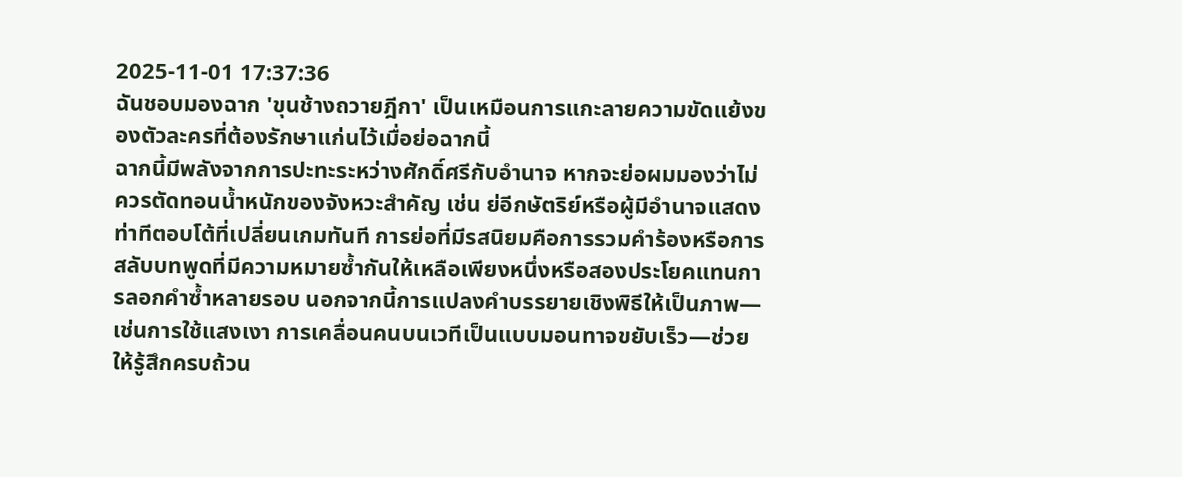2025-11-01 17:37:36
ฉันชอบมองฉาก 'ขุนช้างถวายฎีกา' เป็นเหมือนการแกะลายความขัดแย้งของตัวละครที่ต้องรักษาแก่นไว้เมื่อย่อฉากนี้
ฉากนี้มีพลังจากการปะทะระหว่างศักดิ์ศรีกับอำนาจ หากจะย่อผมมองว่าไม่ควรตัดทอนน้ำหนักของจังหวะสำคัญ เช่น ย่อีกษัตริย์หรือผู้มีอำนาจแสดงท่าทีตอบโต้ที่เปลี่ยนเกมทันที การย่อที่มีรสนิยมคือการรวมคำร้องหรือการสลับบทพูดที่มีความหมายซ้ำกันให้เหลือเพียงหนึ่งหรือสองประโยคแทนการลอกคำซ้ำหลายรอบ นอกจากนี้การแปลงคำบรรยายเชิงพิธีให้เป็นภาพ—เช่นการใช้แสงเงา การเคลื่อนคนบนเวทีเป็นแบบมอนทาจขยับเร็ว—ช่วยให้รู้สึกครบถ้วน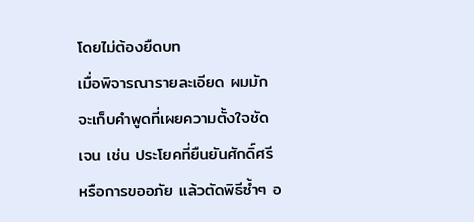โดยไม่ต้องยืดบท
เมื่อพิจารณารายละเอียด ผมมักจะเก็บคำพูดที่เผยความตั้งใจชัดเจน เช่น ประโยคที่ยืนยันศักดิ์ศรีหรือการขออภัย แล้วตัดพิธีซ้ำๆ อ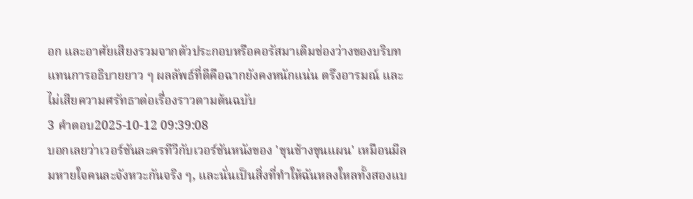อก และอาศัยเสียงรวมจากตัวประกอบหรือคอรัสมาเติมช่องว่างของบริบทแทนการอธิบายยาว ๆ ผลลัพธ์ที่ดีคือฉากยังคงหนักแน่น ตรึงอารมณ์ และไม่เสียความศรัทธาต่อเรื่องราวตามต้นฉบับ
3 คำตอบ2025-10-12 09:39:08
บอกเลยว่าเวอร์ชันละครทีวีกับเวอร์ชันหนังของ 'ขุนช้างขุนแผน' เหมือนมีลมหายใจคนละจังหวะกันจริง ๆ, และนั่นเป็นสิ่งที่ทำให้ฉันหลงใหลทั้งสองแบ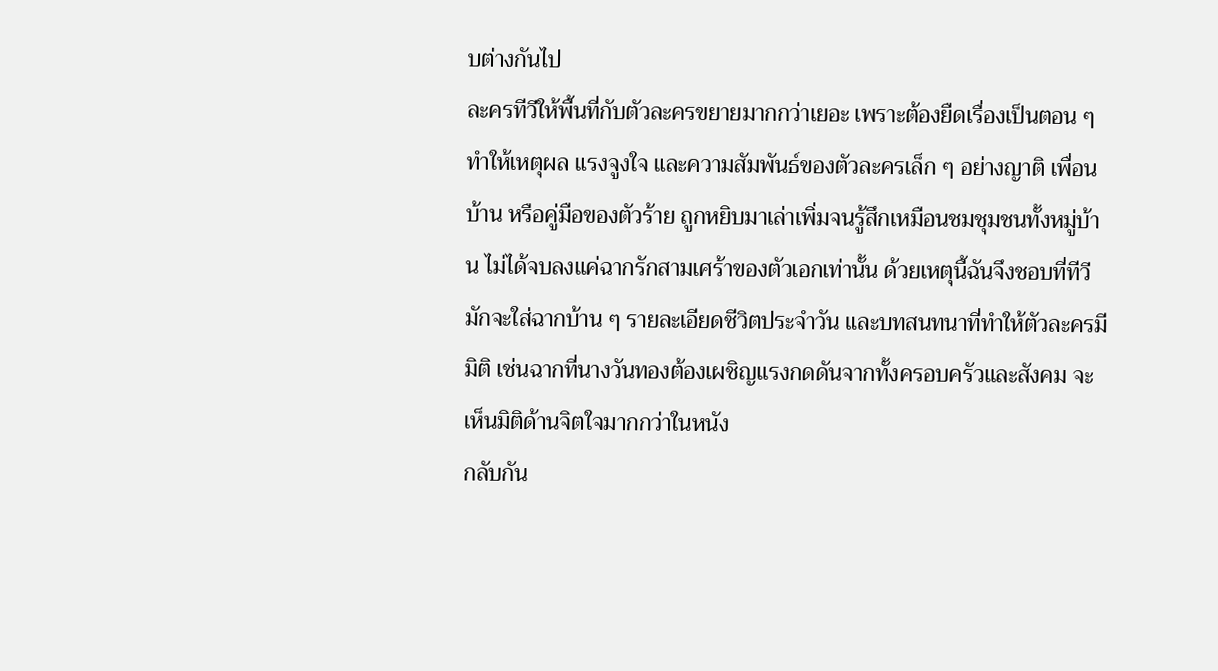บต่างกันไป
ละครทีวีให้พื้นที่กับตัวละครขยายมากกว่าเยอะ เพราะต้องยืดเรื่องเป็นตอน ๆ ทำให้เหตุผล แรงจูงใจ และความสัมพันธ์ของตัวละครเล็ก ๆ อย่างญาติ เพื่อนบ้าน หรือคู่มือของตัวร้าย ถูกหยิบมาเล่าเพิ่มจนรู้สึกเหมือนชมชุมชนทั้งหมู่บ้าน ไม่ได้จบลงแค่ฉากรักสามเศร้าของตัวเอกเท่านั้น ด้วยเหตุนี้ฉันจึงชอบที่ทีวีมักจะใส่ฉากบ้าน ๆ รายละเอียดชีวิตประจำวัน และบทสนทนาที่ทำให้ตัวละครมีมิติ เช่นฉากที่นางวันทองต้องเผชิญแรงกดดันจากทั้งครอบครัวและสังคม จะเห็นมิติด้านจิตใจมากกว่าในหนัง
กลับกัน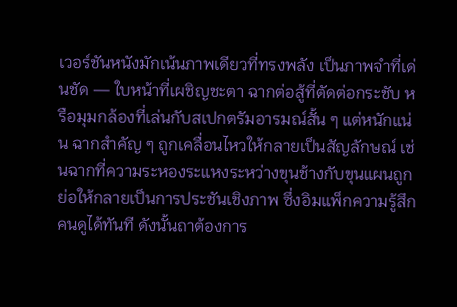เวอร์ชันหนังมักเน้นภาพเดียวที่ทรงพลัง เป็นภาพจำที่เด่นชัด — ใบหน้าที่เผชิญชะตา ฉากต่อสู้ที่ตัดต่อกระชับ หรือมุมกล้องที่เล่นกับสเปกตรัมอารมณ์สั้น ๆ แต่หนักแน่น ฉากสำคัญ ๆ ถูกเคลื่อนไหวให้กลายเป็นสัญลักษณ์ เช่นฉากที่ความระหองระแหงระหว่างขุนช้างกับขุนแผนถูกย่อให้กลายเป็นการประชันเชิงภาพ ซึ่งอิมแพ็กความรู้สึกคนดูได้ทันที ดังนั้นถาต้องการ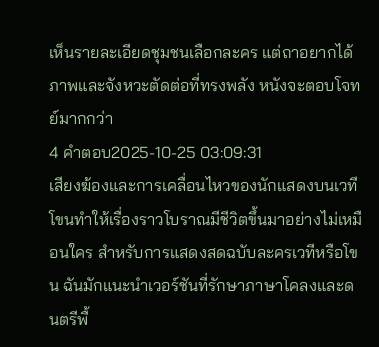เห็นรายละเอียดชุมชนเลือกละคร แต่ถาอยากได้ภาพและจังหวะตัดต่อที่ทรงพลัง หนังจะตอบโจทย์มากกว่า
4 คำตอบ2025-10-25 03:09:31
เสียงฆ้องและการเคลื่อนไหวของนักแสดงบนเวทีโขนทำให้เรื่องราวโบราณมีชีวิตขึ้นมาอย่างไม่เหมือนใคร สำหรับการแสดงสดฉบับละครเวทีหรือโขน ฉันมักแนะนำเวอร์ชันที่รักษาภาษาโคลงและดนตรีพื้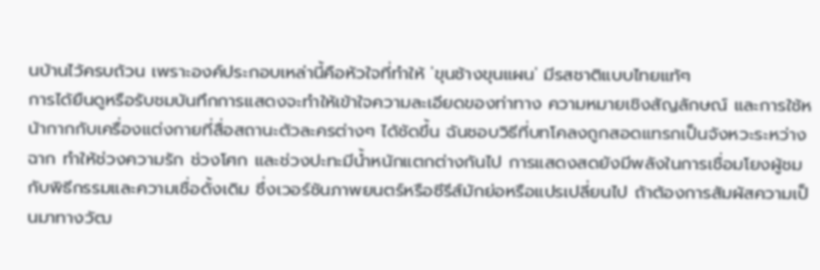นบ้านไว้ครบถ้วน เพราะองค์ประกอบเหล่านี้คือหัวใจที่ทำให้ 'ขุนช้างขุนแผน' มีรสชาติแบบไทยแท้ๆ
การได้ยืนดูหรือรับชมบันทึกการแสดงจะทำให้เข้าใจความละเอียดของท่าทาง ความหมายเชิงสัญลักษณ์ และการใช้หน้ากากกับเครื่องแต่งกายที่สื่อสถานะตัวละครต่างๆ ได้ชัดขึ้น ฉันชอบวิธีที่บทโคลงถูกสอดแทรกเป็นจังหวะระหว่างฉาก ทำให้ช่วงความรัก ช่วงโศก และช่วงปะทะมีน้ำหนักแตกต่างกันไป การแสดงสดยังมีพลังในการเชื่อมโยงผู้ชมกับพิธีกรรมและความเชื่อดั้งเดิม ซึ่งเวอร์ชันภาพยนตร์หรือซีรีส์มักย่อหรือแปรเปลี่ยนไป ถ้าต้องการสัมผัสความเป็นมาทางวัฒ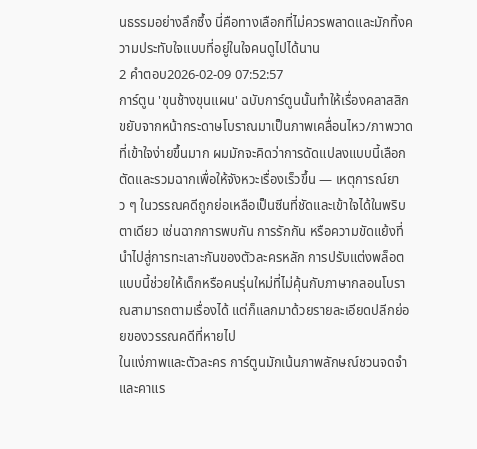นธรรมอย่างลึกซึ้ง นี่คือทางเลือกที่ไม่ควรพลาดและมักทิ้งความประทับใจแบบที่อยู่ในใจคนดูไปได้นาน
2 คำตอบ2026-02-09 07:52:57
การ์ตูน 'ขุนช้างขุนแผน' ฉบับการ์ตูนนั้นทำให้เรื่องคลาสสิกขยับจากหน้ากระดาษโบราณมาเป็นภาพเคลื่อนไหว/ภาพวาดที่เข้าใจง่ายขึ้นมาก ผมมักจะคิดว่าการดัดแปลงแบบนี้เลือกตัดและรวมฉากเพื่อให้จังหวะเรื่องเร็วขึ้น — เหตุการณ์ยาว ๆ ในวรรณคดีถูกย่อเหลือเป็นซีนที่ชัดและเข้าใจได้ในพริบตาเดียว เช่นฉากการพบกัน การรักกัน หรือความขัดแย้งที่นำไปสู่การทะเลาะกันของตัวละครหลัก การปรับแต่งพล็อตแบบนี้ช่วยให้เด็กหรือคนรุ่นใหม่ที่ไม่คุ้นกับภาษากลอนโบราณสามารถตามเรื่องได้ แต่ก็แลกมาด้วยรายละเอียดปลีกย่อยของวรรณคดีที่หายไป
ในแง่ภาพและตัวละคร การ์ตูนมักเน้นภาพลักษณ์ชวนจดจำและคาแร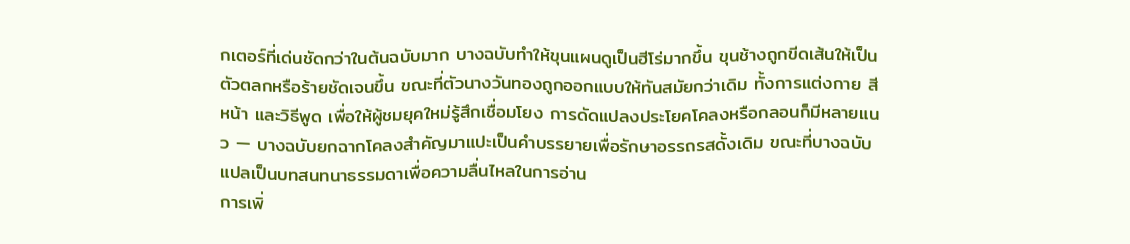กเตอร์ที่เด่นชัดกว่าในต้นฉบับมาก บางฉบับทำให้ขุนแผนดูเป็นฮีโร่มากขึ้น ขุนช้างถูกขีดเส้นให้เป็นตัวตลกหรือร้ายชัดเจนขึ้น ขณะที่ตัวนางวันทองถูกออกแบบให้ทันสมัยกว่าเดิม ทั้งการแต่งกาย สีหน้า และวิธีพูด เพื่อให้ผู้ชมยุคใหม่รู้สึกเชื่อมโยง การดัดแปลงประโยคโคลงหรือกลอนก็มีหลายแนว — บางฉบับยกฉากโคลงสำคัญมาแปะเป็นคำบรรยายเพื่อรักษาอรรถรสดั้งเดิม ขณะที่บางฉบับแปลเป็นบทสนทนาธรรมดาเพื่อความลื่นไหลในการอ่าน
การเพิ่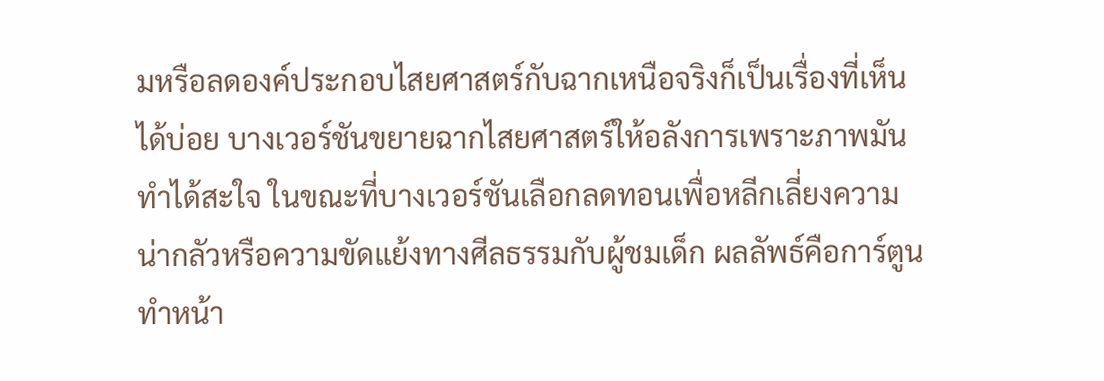มหรือลดองค์ประกอบไสยศาสตร์กับฉากเหนือจริงก็เป็นเรื่องที่เห็นได้บ่อย บางเวอร์ชันขยายฉากไสยศาสตร์ให้อลังการเพราะภาพมันทำได้สะใจ ในขณะที่บางเวอร์ชันเลือกลดทอนเพื่อหลีกเลี่ยงความน่ากลัวหรือความขัดแย้งทางศีลธรรมกับผู้ชมเด็ก ผลลัพธ์คือการ์ตูนทำหน้า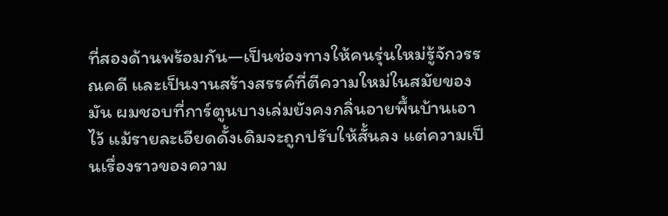ที่สองด้านพร้อมกัน—เป็นช่องทางให้คนรุ่นใหม่รู้จักวรรณคดี และเป็นงานสร้างสรรค์ที่ตีความใหม่ในสมัยของมัน ผมชอบที่การ์ตูนบางเล่มยังคงกลิ่นอายพื้นบ้านเอาไว้ แม้รายละเอียดดั้งเดิมจะถูกปรับให้สั้นลง แต่ความเป็นเรื่องราวของความ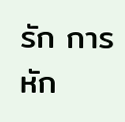รัก การหัก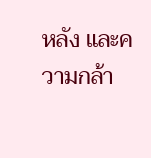หลัง และความกล้า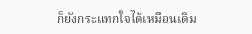ก็ยังกระแทกใจได้เหมือนเดิม